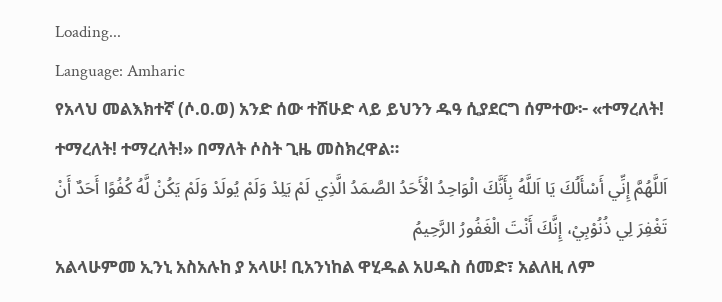Loading...
Language: Amharic
የአላህ መልእክተኛ (ሶ.ዐ.ወ) አንድ ሰው ተሸሁድ ላይ ይህንን ዱዓ ሲያደርግ ሰምተው፦ «ተማረለት! ተማረለት! ተማረለት!» በማለት ሶስት ጊዜ መስክረዋል።
اَللَّهُمَّ إِنِّي أَسْأَلُكَ يَا اَللَّهُ بِأَنَّكَ الْوَاحِدُ الْأَحَدُ الصَّمَدُ الَّذِي لَمْ يَلِدْ وَلَمْ يُولَدْ وَلَمْ يَكُنْ لَّهُ كُفُوًا أَحَدٌ أَنْ تَغْفِرَ لِي ذُنُوْبِيْ، إِنَّكَ أَنْتَ الْغَفُورُ الرَّحِيمُ
አልላሁምመ ኢንኒ አስአሉከ ያ አላሁ! ቢአንነከል ዋሂዱል አሀዱስ ሰመድ፣ አልለዚ ለም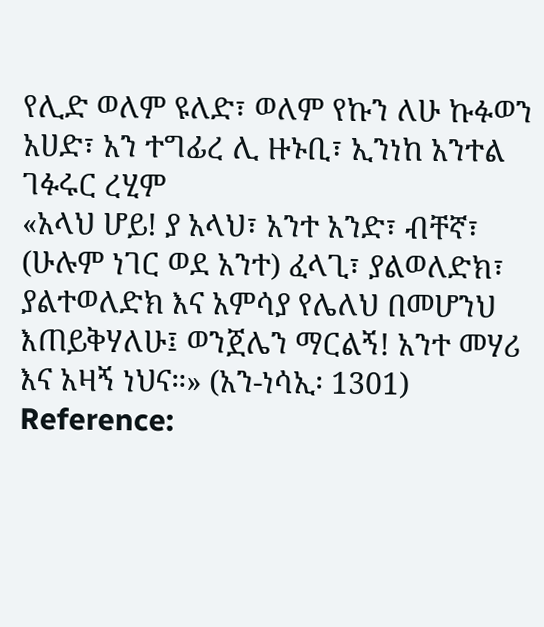የሊድ ወለም ዩለድ፣ ወለም የኩን ለሁ ኩፉወን አሀድ፣ አን ተግፊረ ሊ ዙኑቢ፣ ኢንነከ አንተል ገፉሩር ረሂም
«አላህ ሆይ! ያ አላህ፣ አንተ አንድ፣ ብቸኛ፣ (ሁሉም ነገር ወደ አንተ) ፈላጊ፣ ያልወለድክ፣ ያልተወለድክ እና አምሳያ የሌለህ በመሆንህ እጠይቅሃለሁ፤ ወንጀሌን ማርልኝ! አንተ መሃሪ እና አዛኝ ነህና።» (አን-ነሳኢ፡ 1301)
Reference: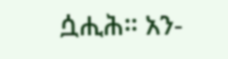ሷሒሕ። አን-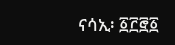ናሳኢ፡ ፩፫፸፩